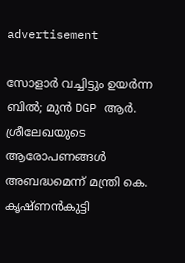advertisement

സോളാർ വച്ചിട്ടും ഉയർന്ന ബിൽ; മുൻ DGP ആർ. ശ്രീലേഖയുടെ ആരോപണങ്ങൾ അബദ്ധമെന്ന് മന്ത്രി കെ. കൃഷ്ണൻകുട്ടി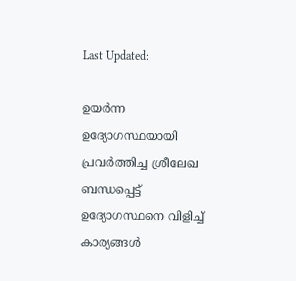Last Updated:

ഉയർന്ന ഉദ്യോഗസ്ഥയായി പ്രവർത്തിച്ച ശ്രീലേഖ ബന്ധപ്പെട്ട് ഉദ്യോഗസ്ഥനെ വിളിച്ച് കാര്യങ്ങൾ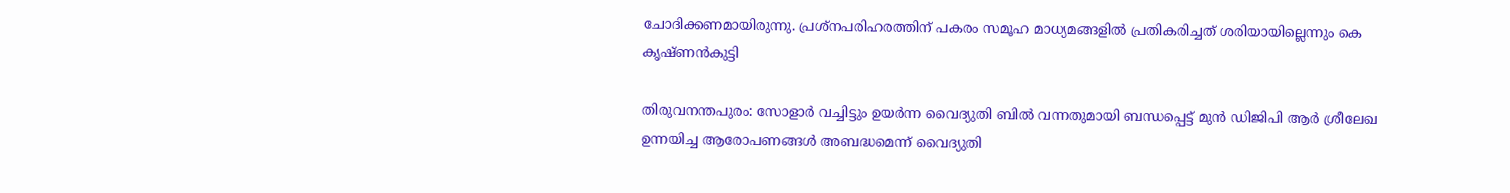ചോദിക്കണമായിരുന്നു. പ്രശ്നപരിഹരത്തിന് പകരം സമൂഹ മാധ്യമങ്ങളിൽ പ്രതികരിച്ചത് ശരിയായില്ലെന്നും കെ കൃഷ്ണൻകുട്ടി

തിരുവനന്തപുരം: സോളാര്‍ വച്ചിട്ടും ഉയർന്ന വൈദ്യുതി ബിൽ വന്നതുമായി ബന്ധപ്പെട്ട് മുൻ‌ ഡിജിപി ആർ ശ്രീലേഖ ഉന്നയിച്ച ആരോപണങ്ങൾ അബദ്ധമെന്ന് വൈദ്യുതി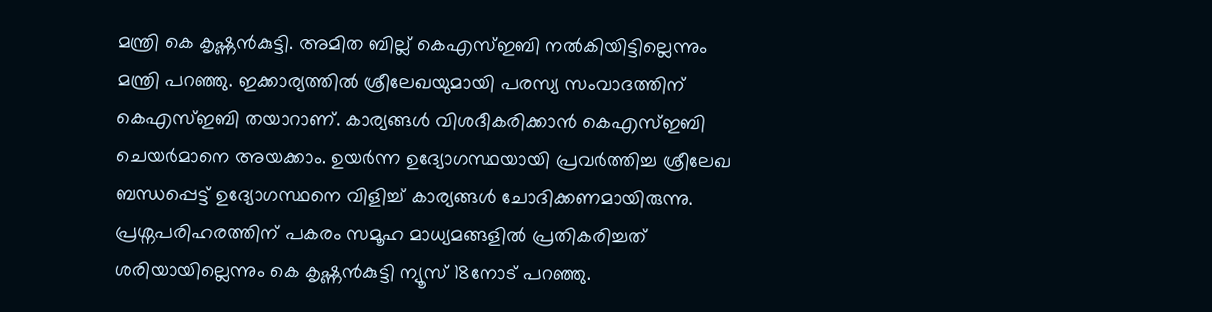മന്ത്രി കെ കൃഷ്ണൻകുട്ടി. അമിത ബില്ല് കെഎസ്ഇബി നൽകിയിട്ടില്ലെന്നും മന്ത്രി പറഞ്ഞു. ഇക്കാര്യത്തിൽ ശ്രീലേഖയുമായി പരസ്യ സംവാദത്തിന് കെഎസ്ഇബി തയാറാണ്. കാര്യങ്ങൾ വിശദീകരിക്കാൻ കെഎസ്ഇബി ചെയർമാനെ അയക്കാം. ഉയർന്ന ഉദ്യോഗസ്ഥയായി പ്രവർത്തിച്ച ശ്രീലേഖ ബന്ധപ്പെട്ട് ഉദ്യോഗസ്ഥനെ വിളിച്ച് കാര്യങ്ങൾ ചോദിക്കണമായിരുന്നു. പ്രശ്നപരിഹരത്തിന് പകരം സമൂഹ മാധ്യമങ്ങളിൽ പ്രതികരിച്ചത് ശരിയായില്ലെന്നും കെ കൃഷ്ണൻകുട്ടി ന്യൂസ് 18നോട് പറഞ്ഞു.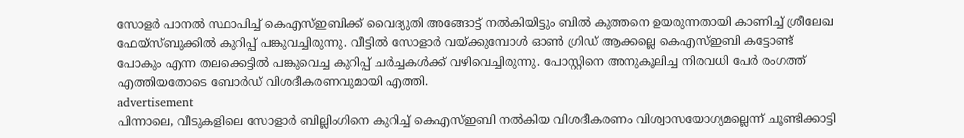സോളർ പാനൽ സ്ഥാപിച്ച് കെഎസ്ഇബിക്ക് വൈദ്യുതി അങ്ങോട്ട് നൽകിയിട്ടും ബിൽ കുത്തനെ ഉയരുന്നതായി കാണിച്ച് ശ്രീലേഖ ഫേയ്സ്ബുക്കിൽ കുറിപ്പ് പങ്കുവച്ചിരുന്നു. വീട്ടിൽ സോളാർ വയ്‌ക്കുമ്പോൾ ഓൺ ഗ്രിഡ് ആക്കല്ലെ കെഎസ്ഇബി കട്ടോണ്ട് പോകും എന്ന തലക്കെട്ടിൽ പങ്കുവെച്ച കുറിപ്പ് ചർച്ചകൾക്ക് വഴിവെച്ചിരുന്നു. പോസ്റ്റിനെ അനുകൂലിച്ച നിരവധി പേർ രംഗത്ത് എത്തിയതോടെ ബോർഡ് വിശദീകരണവുമായി എത്തി.
advertisement
പിന്നാലെ, വീടുകളിലെ സോളാർ ബില്ലിംഗിനെ കുറിച്ച് കെഎസ്ഇബി നൽകിയ വിശദീകരണം വിശ്വാസയോഗ്യമല്ലെന്ന് ചൂണ്ടിക്കാട്ടി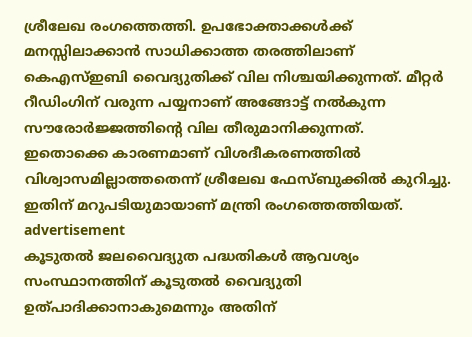ശ്രീലേഖ രംഗത്തെത്തി. ഉപഭോക്താക്കൾക്ക് മനസ്സിലാക്കാൻ സാധിക്കാത്ത തരത്തിലാണ് കെഎസ്ഇബി വൈദ്യുതിക്ക് വില നിശ്ചയിക്കുന്നത്. മീറ്റർ റീഡിംഗിന് വരുന്ന പയ്യനാണ് അങ്ങോട്ട് നൽകുന്ന സൗരോർജ്ജത്തിന്റെ വില തീരുമാനിക്കുന്നത്. ഇതൊക്കെ കാരണമാണ് വിശദീകരണത്തിൽ വിശ്വാസമില്ലാത്തതെന്ന് ശ്രീലേഖ ഫേസ്ബുക്കിൽ കുറിച്ചു. ഇതിന് മറുപടിയുമായാണ് മന്ത്രി രംഗത്തെത്തിയത്.
advertisement
കൂടുതൽ ജലവൈദ്യുത പദ്ധതികൾ ആവശ്യം
സംസ്ഥാനത്തിന് കൂടുതൽ വൈദ്യുതി ഉത്പാദിക്കാനാകുമെന്നും അതിന്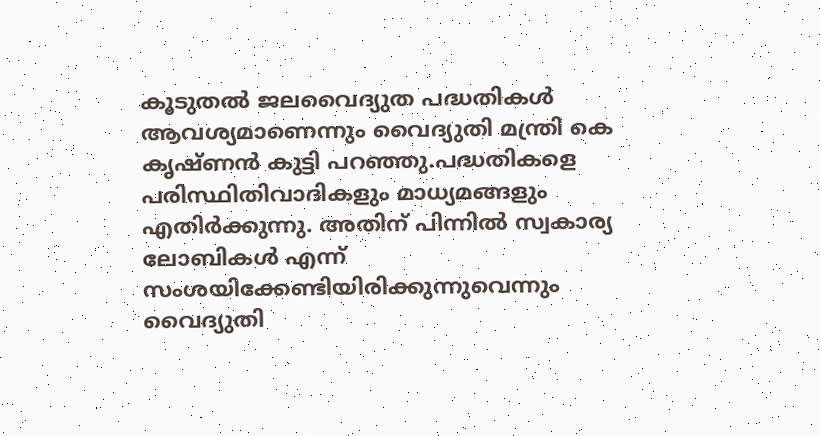കൂടുതൽ ജലവൈദ്യുത പദ്ധതികൾ ആവശ്യമാണെന്നും വൈദ്യുതി മന്ത്രി കെ കൃഷ്ണൻ കുട്ടി പറഞ്ഞു.പദ്ധതികളെ പരിസ്ഥിതിവാദികളും മാധ്യമങ്ങളും എതിർക്കുന്നു. അതിന് പിന്നിൽ സ്വകാര്യ ലോബികൾ എന്ന് സംശയിക്കേണ്ടിയിരിക്കുന്നുവെന്നും വൈദ്യുതി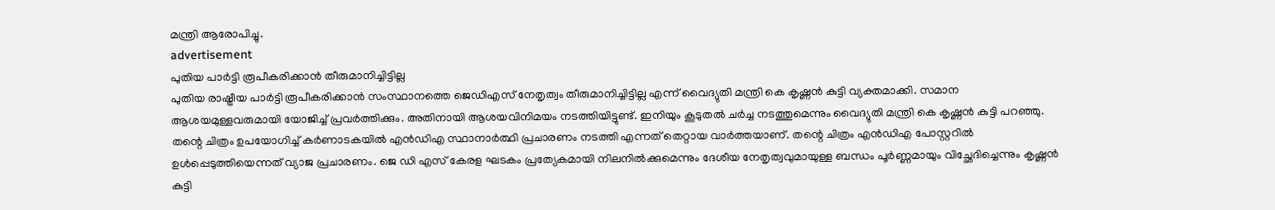മന്ത്രി ആരോപിച്ചു.
advertisement
പുതിയ പാർട്ടി രൂപീകരിക്കാൻ തീരുമാനിച്ചിട്ടില്ല
പുതിയ രാഷ്ട്രീയ പാർട്ടി രൂപീകരിക്കാൻ സംസ്ഥാനത്തെ ജെഡിഎസ് നേതൃത്വം തീരുമാനിച്ചിട്ടില്ല എന്ന് വൈദ്യുതി മന്ത്രി കെ കൃഷ്ണൻ കുട്ടി വ്യക്തമാക്കി. സമാന ആശയമുള്ളവരുമായി യോജിച്ച് പ്രവർത്തിക്കും. അതിനായി ആശയവിനിമയം നടത്തിയിട്ടുണ്ട്. ഇനിയും കൂടുതൽ ചർച്ച നടത്തുമെന്നും വൈദ്യുതി മന്ത്രി കെ കൃഷ്ണൻ കുട്ടി പറഞ്ഞു.
തന്റെ ചിത്രം ഉപയോഗിച്ച് കർണാടകയിൽ എൻഡിഎ സ്ഥാനാർത്ഥി പ്രചാരണം നടത്തി എന്നത് തെറ്റായ വാർത്തയാണ്. തന്റെ ചിത്രം എൻഡിഎ പോസ്റ്ററിൽ ഉൾപ്പെടുത്തിയെന്നത് വ്യാജ പ്രചാരണം. ജെ ഡി എസ് കേരള ഘടകം പ്രത്യേകമായി നിലനിൽക്കുമെന്നും ദേശീയ നേതൃത്വവുമായുള്ള ബന്ധം പൂർണ്ണമായും വിച്ഛേദിച്ചെന്നും കൃഷ്ണൻ കുട്ടി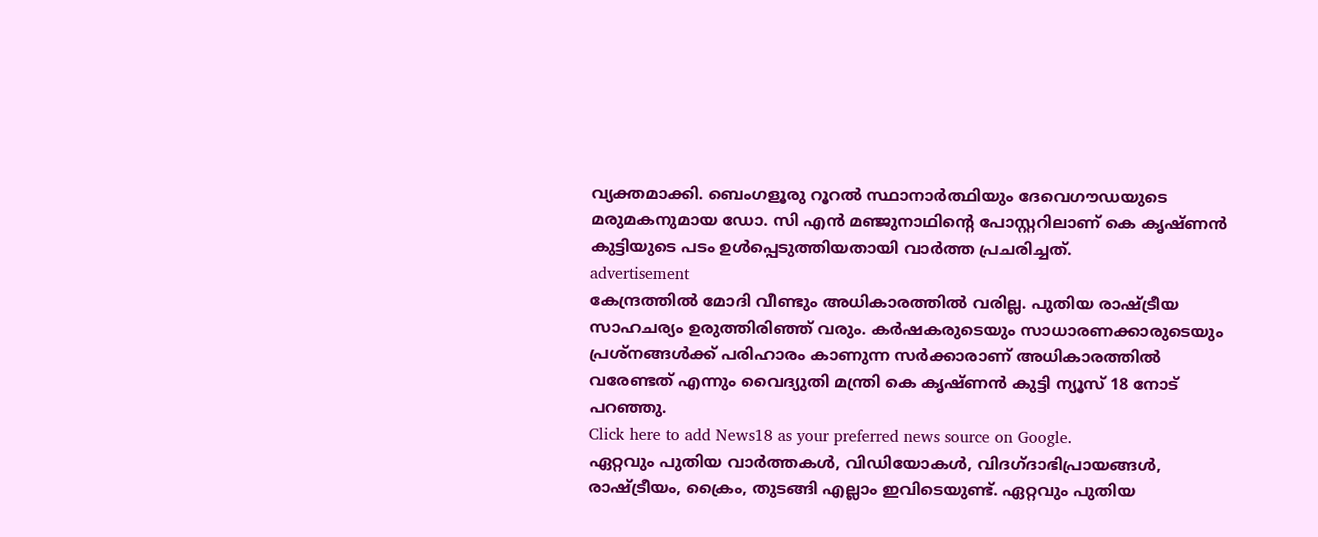വ്യക്തമാക്കി. ബെംഗളൂരു റൂറല്‍ സ്ഥാനാർത്ഥിയും ദേവെഗൗഡയുടെ മരുമകനുമായ ഡോ. സി എന്‍ മഞ്ജുനാഥിന്റെ പോസ്റ്ററിലാണ് കെ കൃഷ്ണൻ കുട്ടിയുടെ പടം ഉൾപ്പെടുത്തിയതായി വാർത്ത പ്രചരിച്ചത്.
advertisement
കേന്ദ്രത്തിൽ മോദി വീണ്ടും അധികാരത്തിൽ വരില്ല. പുതിയ രാഷ്ട്രീയ സാഹചര്യം ഉരുത്തിരിഞ്ഞ് വരും. കർഷകരുടെയും സാധാരണക്കാരുടെയും പ്രശ്നങ്ങൾക്ക് പരിഹാരം കാണുന്ന സർക്കാരാണ് അധികാരത്തിൽ വരേണ്ടത് എന്നും വൈദ്യുതി മന്ത്രി കെ കൃഷ്ണൻ കുട്ടി ന്യൂസ് 18 നോട് പറഞ്ഞു.
Click here to add News18 as your preferred news source on Google.
ഏറ്റവും പുതിയ വാർത്തകൾ, വിഡിയോകൾ, വിദഗ്ദാഭിപ്രായങ്ങൾ, രാഷ്ട്രീയം, ക്രൈം, തുടങ്ങി എല്ലാം ഇവിടെയുണ്ട്. ഏറ്റവും പുതിയ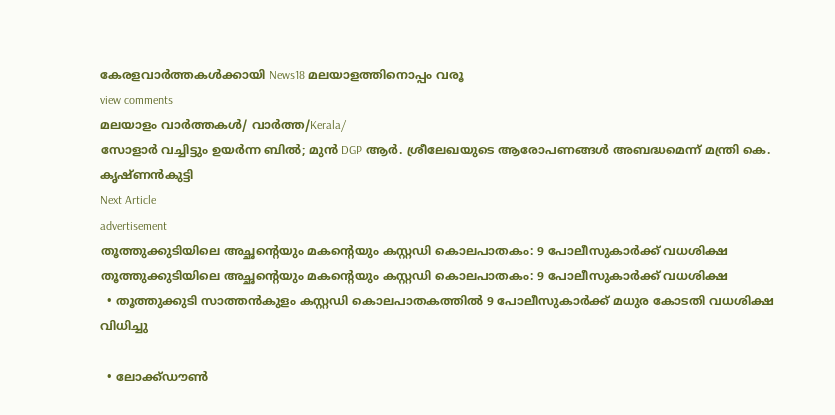കേരളവാർത്തകൾക്കായി News18 മലയാളത്തിനൊപ്പം വരൂ
view comments
മലയാളം വാർത്തകൾ/ വാർത്ത/Kerala/
സോളാർ വച്ചിട്ടും ഉയർന്ന ബിൽ; മുൻ DGP ആർ. ശ്രീലേഖയുടെ ആരോപണങ്ങൾ അബദ്ധമെന്ന് മന്ത്രി കെ. കൃഷ്ണൻകുട്ടി
Next Article
advertisement
തൂത്തുക്കുടിയിലെ അച്ഛന്റെയും മകന്റെയും കസ്റ്റഡി കൊലപാതകം: 9 പോലീസുകാര്‍ക്ക് വധശിക്ഷ
തൂത്തുക്കുടിയിലെ അച്ഛന്റെയും മകന്റെയും കസ്റ്റഡി കൊലപാതകം: 9 പോലീസുകാര്‍ക്ക് വധശിക്ഷ
  • തൂത്തുക്കുടി സാത്തൻകുളം കസ്റ്റഡി കൊലപാതകത്തിൽ 9 പോലീസുകാർക്ക് മധുര കോടതി വധശിക്ഷ വിധിച്ചു

  • ലോക്ക്ഡൗൺ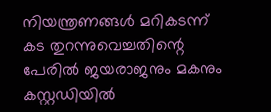നിയന്ത്രണങ്ങൾ മറികടന്ന് കട തുറന്നുവെച്ചതിന്റെ പേരിൽ ജയരാജനും മകനും കസ്റ്റഡിയിൽ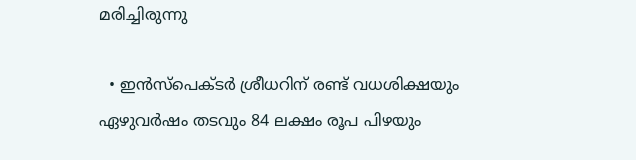മരിച്ചിരുന്നു

  • ഇൻസ്‌പെക്ടർ ശ്രീധറിന് രണ്ട് വധശിക്ഷയും ഏഴുവർഷം തടവും 84 ലക്ഷം രൂപ പിഴയും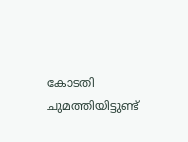കോടതി ചുമത്തിയിട്ടുണ്ട്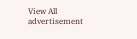View All
advertisement